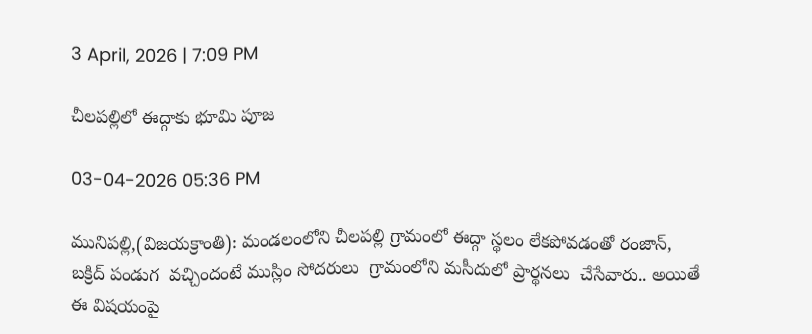3 April, 2026 | 7:09 PM

చీల‌ప‌ల్లిలో ఈద్గాకు భూమి పూజ

03-04-2026 05:36 PM

మునిప‌ల్లి,(విజయక్రాంతి): మండ‌లంలోని చీల‌ప‌ల్లి గ్రామంలో ఈద్గా స్థ‌లం లేకపోవ‌డంతో రంజాన్, బ‌క్రిద్ పండుగ  వ‌చ్చిందంటే ముస్లిం సోద‌రులు  గ్రామంలోని మ‌సీదులో ప్రార్థ‌న‌లు  చేసేవారు.. అయితే ఈ విష‌యంపై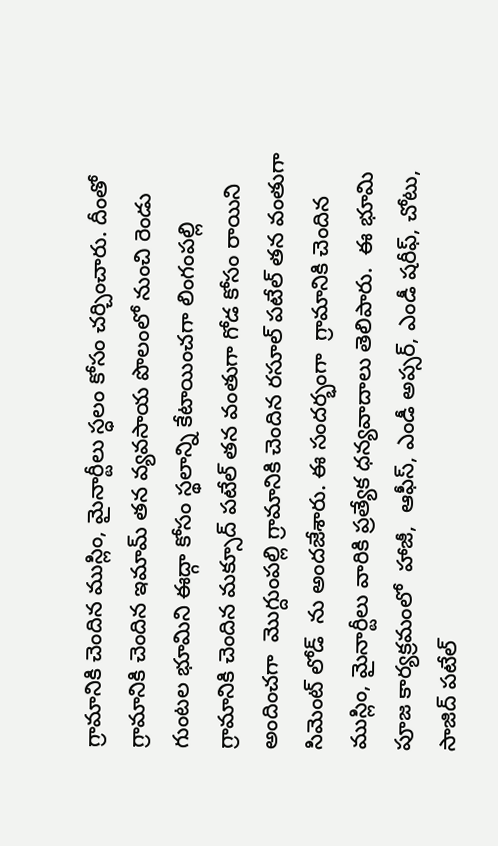గ్రామానికి చెందిన ముస్లిం, మైనార్టీలు స్ధ‌లం కోసం చ‌ర్చించారు. దీంతో గ్రామానికి చెందిన ఇమామ్ త‌న వ్య‌వ‌సాయ పొలంలో నుంచి రెండు గుంట‌ల భూమిని ఈద్గా కోసం స్థ‌లాన్ని కేటాయించగా లింగంప‌ల్లి గ్రామానికి చెందిన మ‌క్సూద్ ప‌టేల్ త‌న వంతుగా గోడ కోసం రాయిని అందించ‌గా  మొగ్దుంప‌ల్లి గ్రామానికి చెందిన ర‌సూల్ ప‌టేల్ త‌న వంతుగా సిమెంట్ లోడ్  ను అంద‌జేశారు. ఈ సంద‌ర్భంగా  గ్రామానికి చెందిన ముస్లిం, మైనార్టీలు వారికి ప్ర‌త్యేక ధ‌న్య‌వాదాలు తెలిపారు.  ఈ భూమి పూజ కార్య‌క్ర‌మంలో  హాజీ,  ఆఫీస్, ఎండీ అప్సర్, ఎండీ షరీఫ్, చోటు, సాజిద్ ప‌టేల్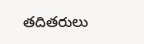త‌దిత‌రులు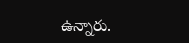ఉన్నారు.